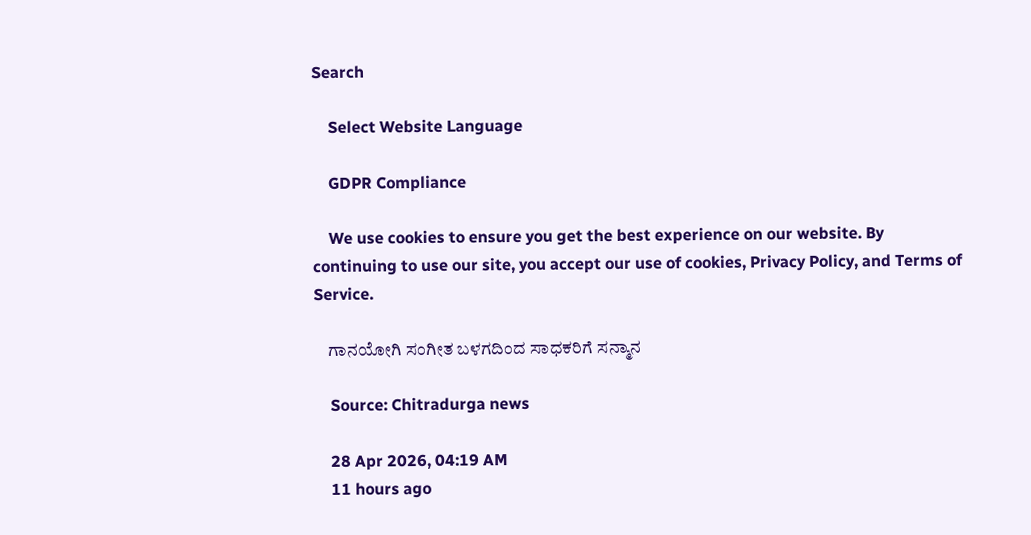Search

    Select Website Language

    GDPR Compliance

    We use cookies to ensure you get the best experience on our website. By continuing to use our site, you accept our use of cookies, Privacy Policy, and Terms of Service.

    ಗಾನಯೋಗಿ ಸಂಗೀತ ಬಳಗದಿಂದ ಸಾಧಕರಿಗೆ ಸನ್ಮಾನ

    Source: Chitradurga news

    28 Apr 2026, 04:19 AM
    11 hours ago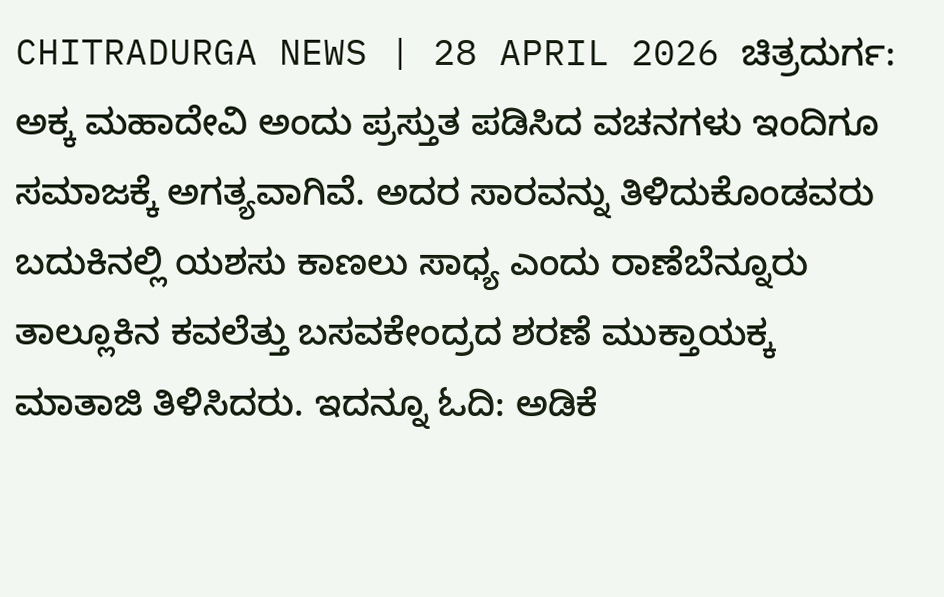CHITRADURGA NEWS | 28 APRIL 2026 ಚಿತ್ರದುರ್ಗ: ಅಕ್ಕ ಮಹಾದೇವಿ ಅಂದು ಪ್ರಸ್ತುತ ಪಡಿಸಿದ ವಚನಗಳು ಇಂದಿಗೂ ಸಮಾಜಕ್ಕೆ ಅಗತ್ಯವಾಗಿವೆ. ಅದರ ಸಾರವನ್ನು ತಿಳಿದುಕೊಂಡವರು ಬದುಕಿನಲ್ಲಿ ಯಶಸು ಕಾಣಲು ಸಾಧ್ಯ ಎಂದು ರಾಣೆಬೆನ್ನೂರು ತಾಲ್ಲೂಕಿನ ಕವಲೆತ್ತು ಬಸವಕೇಂದ್ರದ ಶರಣೆ ಮುಕ್ತಾಯಕ್ಕ ಮಾತಾಜಿ ತಿಳಿಸಿದರು. ಇದನ್ನೂ ಓದಿ: ಅಡಿಕೆ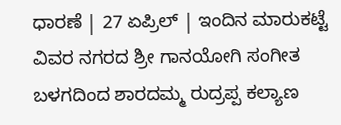ಧಾರಣೆ | 27 ಏಪ್ರಿಲ್‌ | ಇಂದಿನ ಮಾರುಕಟ್ಟೆ ವಿವರ ನಗರದ ಶ್ರೀ ಗಾನಯೋಗಿ ಸಂಗೀತ ಬಳಗದಿಂದ ಶಾರದಮ್ಮ ರುದ್ರಪ್ಪ ಕಲ್ಯಾಣ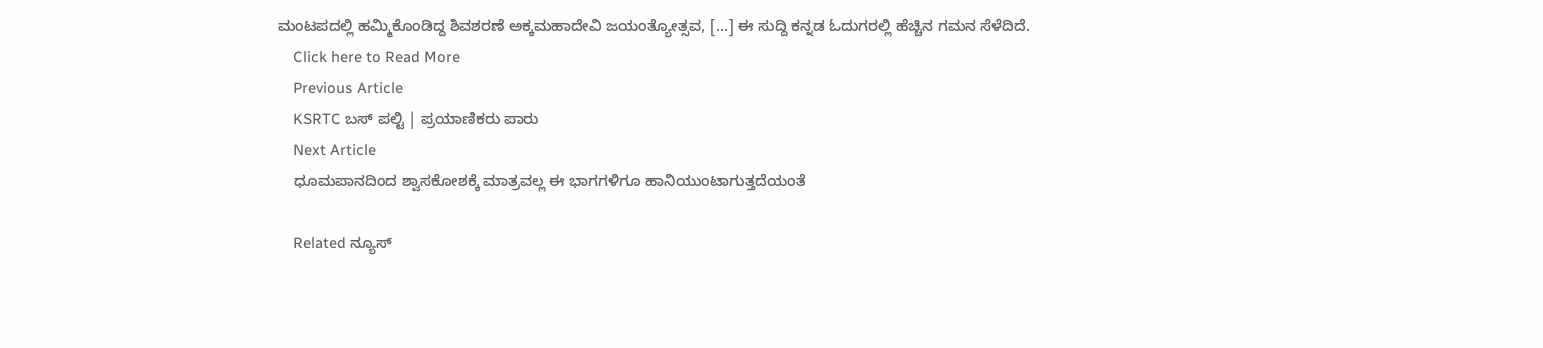ಮಂಟಪದಲ್ಲಿ ಹಮ್ಮಿಕೊಂಡಿದ್ದ ಶಿವಶರಣೆ ಅಕ್ಕಮಹಾದೇವಿ ಜಯಂತ್ಯೋತ್ಸವ, […] ಈ ಸುದ್ದಿ ಕನ್ನಡ ಓದುಗರಲ್ಲಿ ಹೆಚ್ಚಿನ ಗಮನ ಸೆಳೆದಿದೆ.
    Click here to Read More
    Previous Article
    KSRTC ಬಸ್ ಪಲ್ಟಿ | ಪ್ರಯಾಣಿಕರು ಪಾರು
    Next Article
    ಧೂಮಪಾನದಿಂದ ಶ್ವಾಸಕೋಶಕ್ಕೆ ಮಾತ್ರವಲ್ಲ ಈ ಭಾಗಗಳಿಗೂ ಹಾನಿಯುಂಟಾಗುತ್ತದೆಯಂತೆ

    Related ನ್ಯೂಸ್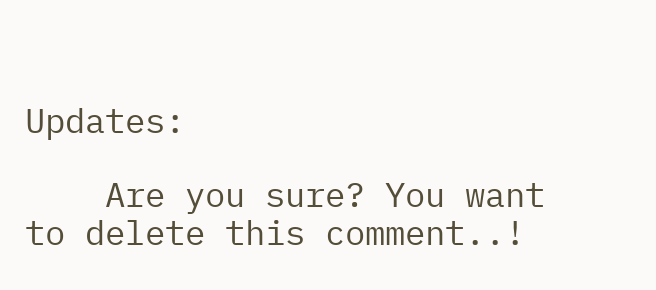Updates:

    Are you sure? You want to delete this comment..!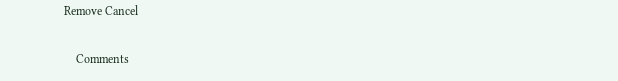Remove Cancel

    Comments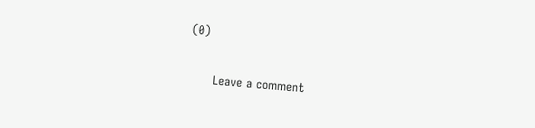(0)

      Leave a comment